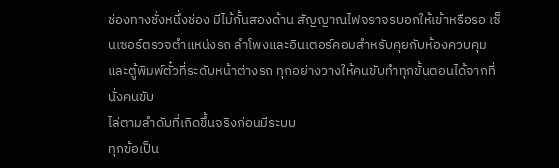ช่องทางชั่งหนึ่งช่อง มีไม้กั้นสองด้าน สัญญาณไฟจราจรบอกให้เข้าหรือรอ เซ็นเซอร์ตรวจตำแหน่งรถ ลำโพงและอินเตอร์คอมสำหรับคุยกับห้องควบคุม และตู้พิมพ์ตั๋วที่ระดับหน้าต่างรถ ทุกอย่างวางให้คนขับทำทุกขั้นตอนได้จากที่นั่งคนขับ
ไล่ตามลำดับที่เกิดขึ้นจริงก่อนมีระบบ
ทุกข้อเป็น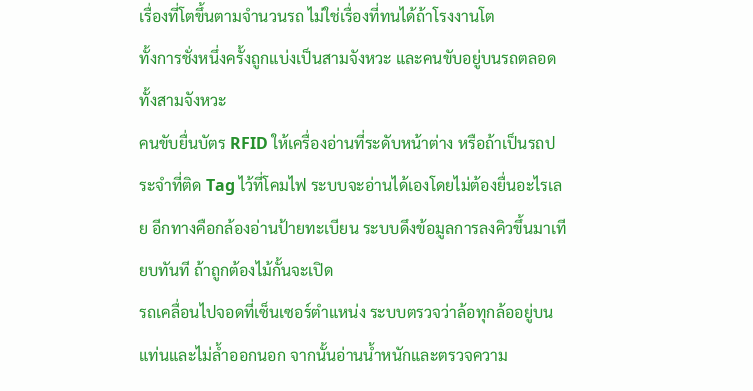เรื่องที่โตขึ้นตามจำนวนรถ ไม่ใช่เรื่องที่ทนได้ถ้าโรงงานโต
ทั้งการชั่งหนึ่งครั้งถูกแบ่งเป็นสามจังหวะ และคนขับอยู่บนรถตลอดทั้งสามจังหวะ
คนขับยื่นบัตร RFID ให้เครื่องอ่านที่ระดับหน้าต่าง หรือถ้าเป็นรถประจำที่ติด Tag ไว้ที่โคมไฟ ระบบจะอ่านได้เองโดยไม่ต้องยื่นอะไรเลย อีกทางคือกล้องอ่านป้ายทะเบียน ระบบดึงข้อมูลการลงคิวขึ้นมาเทียบทันที ถ้าถูกต้องไม้กั้นจะเปิด
รถเคลื่อนไปจอดที่เซ็นเซอร์ตำแหน่ง ระบบตรวจว่าล้อทุกล้ออยู่บนแท่นและไม่ล้ำออกนอก จากนั้นอ่านน้ำหนักและตรวจความ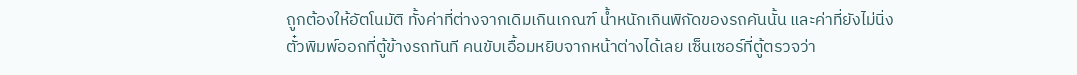ถูกต้องให้อัตโนมัติ ทั้งค่าที่ต่างจากเดิมเกินเกณฑ์ น้ำหนักเกินพิกัดของรถคันนั้น และค่าที่ยังไม่นิ่ง
ตั๋วพิมพ์ออกที่ตู้ข้างรถทันที คนขับเอื้อมหยิบจากหน้าต่างได้เลย เซ็นเซอร์ที่ตู้ตรวจว่า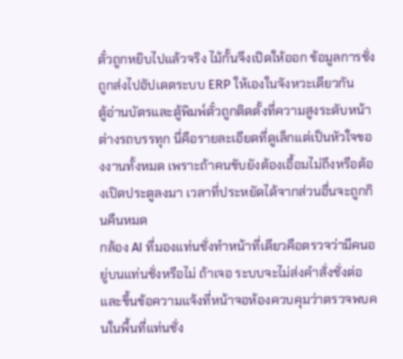ตั๋วถูกหยิบไปแล้วจริง ไม้กั้นจึงเปิดให้ออก ข้อมูลการชั่งถูกส่งไปอัปเดตระบบ ERP ให้เองในจังหวะเดียวกัน
ตู้อ่านบัตรและตู้พิมพ์ตั๋วถูกติดตั้งที่ความสูงระดับหน้าต่างรถบรรทุก นี่คือรายละเอียดที่ดูเล็กแต่เป็นหัวใจของงานทั้งหมด เพราะถ้าคนขับยังต้องเอื้อมไม่ถึงหรือต้องเปิดประตูลงมา เวลาที่ประหยัดได้จากส่วนอื่นจะถูกกินคืนหมด
กล้อง AI ที่มองแท่นชั่งทำหน้าที่เดียวคือตรวจว่ามีคนอยู่บนแท่นชั่งหรือไม่ ถ้าเจอ ระบบจะไม่ส่งคำสั่งชั่งต่อ และขึ้นข้อความแจ้งที่หน้าจอห้องควบคุมว่าตรวจพบคนในพื้นที่แท่นชั่ง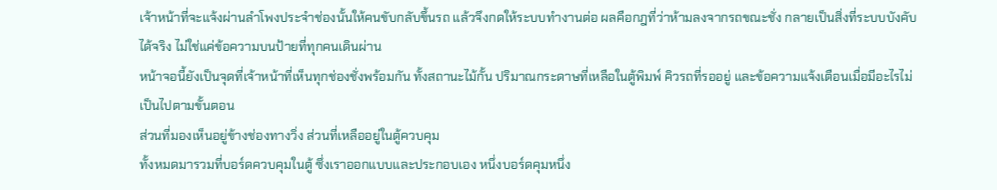เจ้าหน้าที่จะแจ้งผ่านลำโพงประจำช่องนั้นให้คนขับกลับขึ้นรถ แล้วจึงกดให้ระบบทำงานต่อ ผลคือกฎที่ว่าห้ามลงจากรถขณะชั่ง กลายเป็นสิ่งที่ระบบบังคับได้จริง ไม่ใช่แค่ข้อความบนป้ายที่ทุกคนเดินผ่าน
หน้าจอนี้ยังเป็นจุดที่เจ้าหน้าที่เห็นทุกช่องชั่งพร้อมกัน ทั้งสถานะไม้กั้น ปริมาณกระดาษที่เหลือในตู้พิมพ์ คิวรถที่รออยู่ และข้อความแจ้งเตือนเมื่อมีอะไรไม่เป็นไปตามขั้นตอน
ส่วนที่มองเห็นอยู่ข้างช่องทางวิ่ง ส่วนที่เหลืออยู่ในตู้ควบคุม
ทั้งหมดมารวมที่บอร์ดควบคุมในตู้ ซึ่งเราออกแบบและประกอบเอง หนึ่งบอร์ดคุมหนึ่ง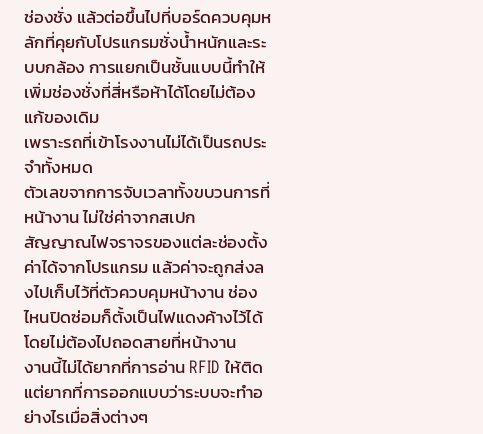ช่องชั่ง แล้วต่อขึ้นไปที่บอร์ดควบคุมหลักที่คุยกับโปรแกรมชั่งน้ำหนักและระบบกล้อง การแยกเป็นชั้นแบบนี้ทำให้เพิ่มช่องชั่งที่สี่หรือห้าได้โดยไม่ต้องแก้ของเดิม
เพราะรถที่เข้าโรงงานไม่ได้เป็นรถประจำทั้งหมด
ตัวเลขจากการจับเวลาทั้งขบวนการที่หน้างาน ไม่ใช่ค่าจากสเปก
สัญญาณไฟจราจรของแต่ละช่องตั้งค่าได้จากโปรแกรม แล้วค่าจะถูกส่งลงไปเก็บไว้ที่ตัวควบคุมหน้างาน ช่องไหนปิดซ่อมก็ตั้งเป็นไฟแดงค้างไว้ได้โดยไม่ต้องไปถอดสายที่หน้างาน
งานนี้ไม่ได้ยากที่การอ่าน RFID ให้ติด แต่ยากที่การออกแบบว่าระบบจะทำอย่างไรเมื่อสิ่งต่างๆ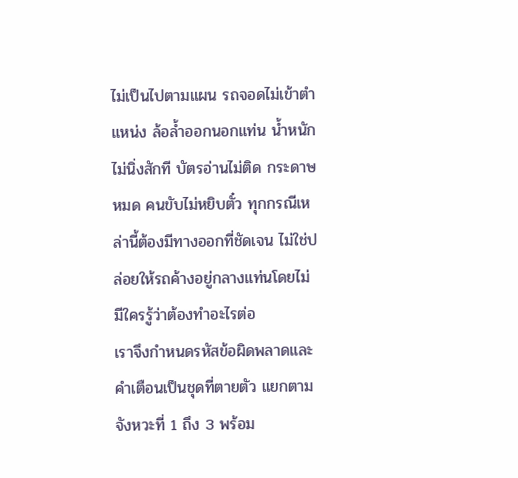ไม่เป็นไปตามแผน รถจอดไม่เข้าตำแหน่ง ล้อล้ำออกนอกแท่น น้ำหนักไม่นิ่งสักที บัตรอ่านไม่ติด กระดาษหมด คนขับไม่หยิบตั๋ว ทุกกรณีเหล่านี้ต้องมีทางออกที่ชัดเจน ไม่ใช่ปล่อยให้รถค้างอยู่กลางแท่นโดยไม่มีใครรู้ว่าต้องทำอะไรต่อ
เราจึงกำหนดรหัสข้อผิดพลาดและคำเตือนเป็นชุดที่ตายตัว แยกตามจังหวะที่ 1 ถึง 3 พร้อม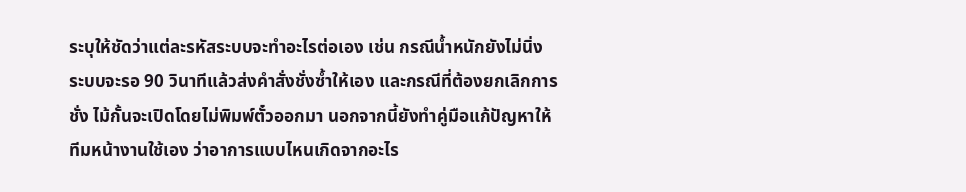ระบุให้ชัดว่าแต่ละรหัสระบบจะทำอะไรต่อเอง เช่น กรณีน้ำหนักยังไม่นิ่ง ระบบจะรอ 90 วินาทีแล้วส่งคำสั่งชั่งซ้ำให้เอง และกรณีที่ต้องยกเลิกการชั่ง ไม้กั้นจะเปิดโดยไม่พิมพ์ตั๋วออกมา นอกจากนี้ยังทำคู่มือแก้ปัญหาให้ทีมหน้างานใช้เอง ว่าอาการแบบไหนเกิดจากอะไร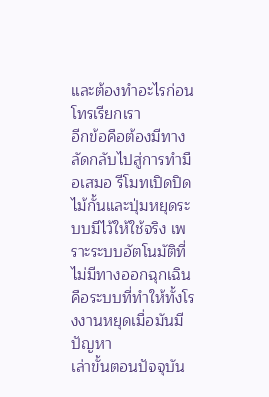และต้องทำอะไรก่อนโทรเรียกเรา
อีกข้อคือต้องมีทางลัดกลับไปสู่การทำมือเสมอ รีโมทเปิดปิดไม้กั้นและปุ่มหยุดระบบมีไว้ให้ใช้จริง เพราะระบบอัตโนมัติที่ไม่มีทางออกฉุกเฉินคือระบบที่ทำให้ทั้งโรงงานหยุดเมื่อมันมีปัญหา
เล่าขั้นตอนปัจจุบัน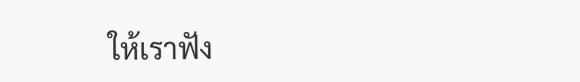ให้เราฟัง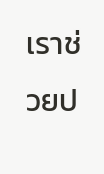เราช่วยป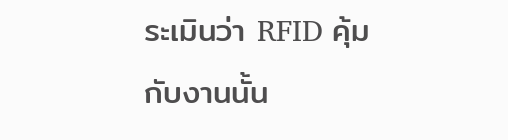ระเมินว่า RFID คุ้มกับงานนั้น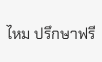ไหม ปรึกษาฟรี